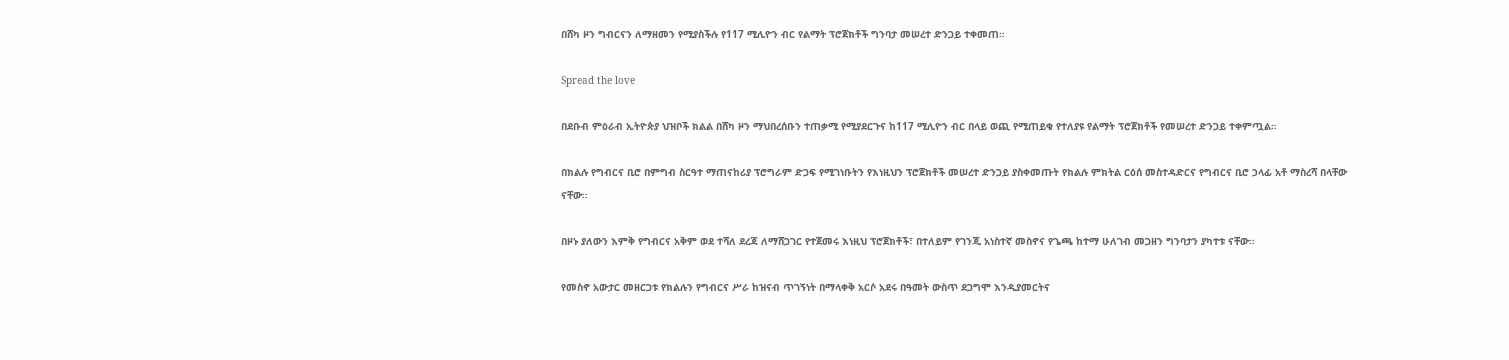በሸካ ዞን ግብርናን ለማዘመን የሚያስችሉ የ117 ሚሊዮን ብር የልማት ፕሮጀክቶች ግንባታ መሠረተ ድንጋይ ተቀመጠ።

Spread the love

በደቡብ ምዕራብ ኢትዮጵያ ህዝቦች ክልል በሸካ ዞን ማህበረሰቡን ተጠቃሚ የሚያደርጉና ከ117 ሚሊዮን ብር በላይ ወጪ የሚጠይቁ የተለያዩ የልማት ፕሮጀክቶች የመሠረተ ድንጋይ ተቀምጧል።

በክልሉ የግብርና ቢሮ በምግብ ስርዓተ ማጠናከሪያ ፕሮግራም ድጋፍ የሚገነቡትን የእነዚህን ፕሮጀክቶች መሠረተ ድንጋይ ያስቀመጡት የክልሉ ምክትል ርዕሰ መስተዳድርና የግብርና ቢሮ ኃላፊ አቶ ማስረሻ በላቸው ናቸው።

በዞኑ ያለውን እምቅ የግብርና አቅም ወደ ተሻለ ደረጃ ለማሸጋገር የተጀመሩ እነዚህ ፕሮጀክቶች፣ በተለይም የገንጂ አነስተኛ መስኖና የጌጫ ከተማ ሁለገብ መጋዘን ግንባታን ያካተቱ ናቸው።

የመስኖ አውታር መዘርጋቱ የክልሉን የግብርና ሥራ ከዝናብ ጥገኝነት በማላቀቅ አርሶ አደሩ በዓመት ውስጥ ደጋግሞ እንዲያመርትና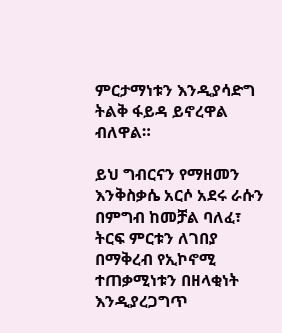ምርታማነቱን እንዲያሳድግ ትልቅ ፋይዳ ይኖረዋል ብለዋል።

ይህ ግብርናን የማዘመን እንቅስቃሴ አርሶ አደሩ ራሱን በምግብ ከመቻል ባለፈ፣ ትርፍ ምርቱን ለገበያ በማቅረብ የኢኮኖሚ ተጠቃሚነቱን በዘላቂነት እንዲያረጋግጥ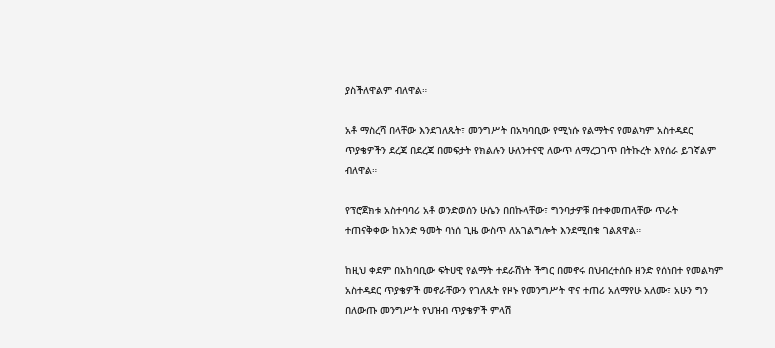ያስችለዋልም ብለዋል።

አቶ ማስረሻ በላቸው እንደገለጹት፣ መንግሥት በአካባቢው የሚነሱ የልማትና የመልካም አስተዳደር ጥያቄዎችን ደረጃ በደረጃ በመፍታት የክልሉን ሁለንተናዊ ለውጥ ለማረጋገጥ በትኩረት እየሰራ ይገኛልም ብለዋል።

የፕሮጀክቱ አስተባባሪ አቶ ወንድወሰን ሁሴን በበኩላቸው፣ ግንባታዎቹ በተቀመጠላቸው ጥራት ተጠናቅቀው ከአንድ ዓመት ባነሰ ጊዜ ውስጥ ለአገልግሎት እንደሚበቁ ገልጸዋል።

ከዚህ ቀደም በአከባቢው ፍትሀዊ የልማት ተደራሽነት ችግር በመኖሩ በህብረተሰቡ ዘንድ የሰነበተ የመልካም አስተዳደር ጥያቄዎች መኖራቸውን የገለጹት የዞኑ የመንግሥት ዋና ተጠሪ አለማየሁ አለሙ፣ አሁን ግን በለውጡ መንግሥት የህዝብ ጥያቄዎች ምላሽ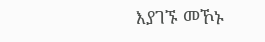እያገኙ መኾኑ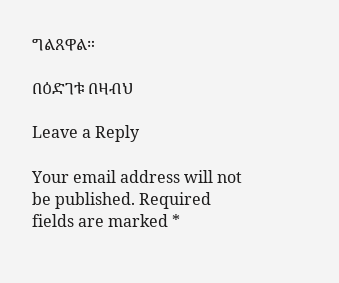ግልጸዋል።

በዕድገቱ በዛብህ

Leave a Reply

Your email address will not be published. Required fields are marked *